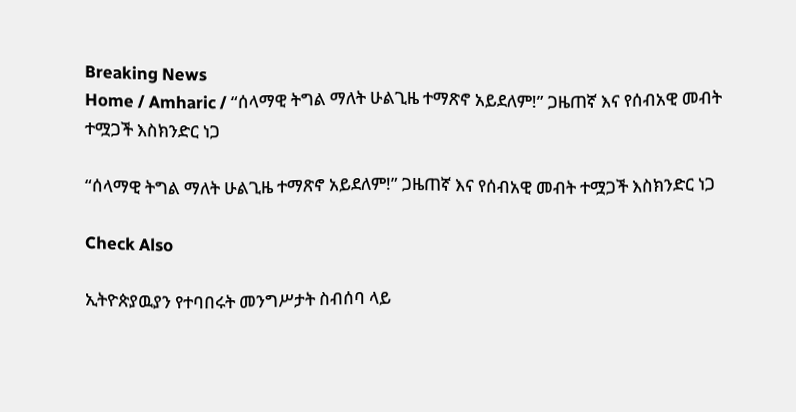Breaking News
Home / Amharic / “ሰላማዊ ትግል ማለት ሁልጊዜ ተማጽኖ አይደለም!” ጋዜጠኛ እና የሰብአዊ መብት ተሟጋች እስክንድር ነጋ

“ሰላማዊ ትግል ማለት ሁልጊዜ ተማጽኖ አይደለም!” ጋዜጠኛ እና የሰብአዊ መብት ተሟጋች እስክንድር ነጋ

Check Also

ኢትዮጵያዉያን የተባበሩት መንግሥታት ስብሰባ ላይ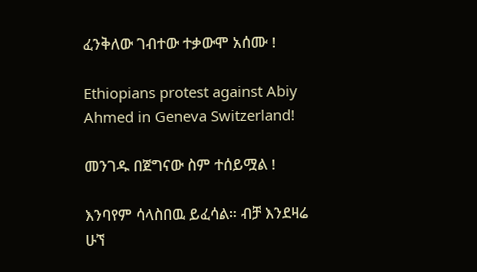ፈንቅለው ገብተው ተቃውሞ አሰሙ !

Ethiopians protest against Abiy Ahmed in Geneva Switzerland!

መንገዱ በጀግናው ስም ተሰይሟል !

እንባየም ሳላስበዉ ይፈሳል። ብቻ እንደዛሬ ሁኘ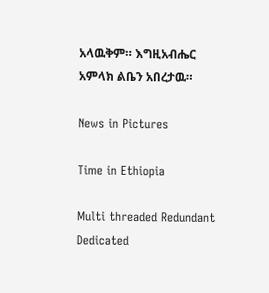አላዉቅም። እግዚአብሔር አምላክ ልቤን አበረታዉ።

News in Pictures

Time in Ethiopia

Multi threaded Redundant Dedicated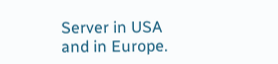Server in USA and in Europe.